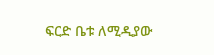ፍርድ ቤቱ ለሚዲያው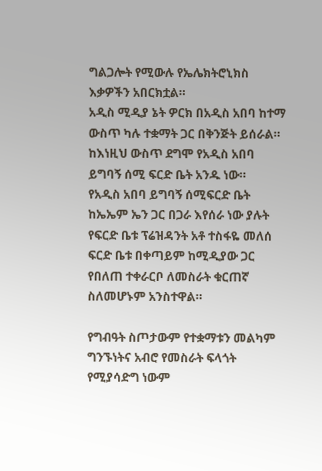ግልጋሎት የሚውሉ የኤሌክትሮኒክስ እቃዎችን አበርክቷል።
አዲስ ሚዲያ ኔት ዎርክ በአዲስ አበባ ከተማ ውስጥ ካሉ ተቋማት ጋር በቅንጅት ይሰራል። ከእነዚህ ውስጥ ደግሞ የአዲስ አበባ ይግባኝ ሰሚ ፍርድ ቤት አንዱ ነው።
የአዲስ አበባ ይግባኝ ሰሚፍርድ ቤት ከኤኤም ኤን ጋር በጋራ እየሰራ ነው ያሉት የፍርድ ቤቱ ፕሬዝዳንት አቶ ተስፋዬ መለሰ ፍርድ ቤቱ በቀጣይም ከሚዲያው ጋር የበለጠ ተቀራርቦ ለመስራት ቁርጠኛ ስለመሆኑም አንስተዋል።

የግብዓት ስጦታውም የተቋማቱን መልካም ግንኙነትና አብሮ የመስራት ፍላጎት የሚያሳድግ ነውም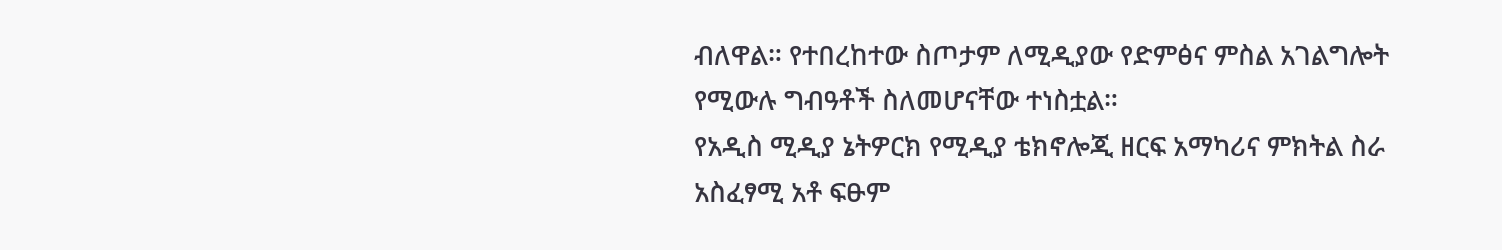ብለዋል። የተበረከተው ስጦታም ለሚዲያው የድምፅና ምስል አገልግሎት የሚውሉ ግብዓቶች ስለመሆናቸው ተነስቷል።
የአዲስ ሚዲያ ኔትዎርክ የሚዲያ ቴክኖሎጂ ዘርፍ አማካሪና ምክትል ስራ አስፈፃሚ አቶ ፍፁም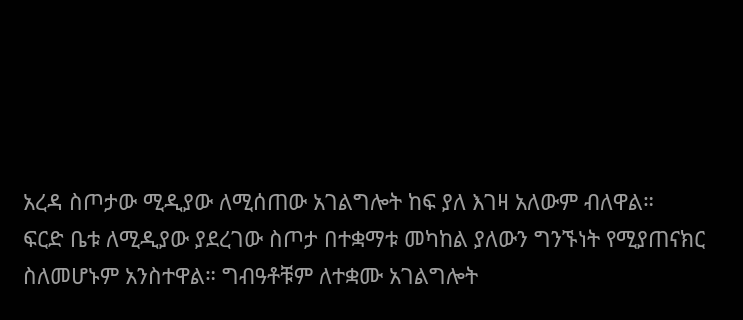አረዳ ስጦታው ሚዲያው ለሚሰጠው አገልግሎት ከፍ ያለ እገዛ አለውም ብለዋል።
ፍርድ ቤቱ ለሚዲያው ያደረገው ስጦታ በተቋማቱ መካከል ያለውን ግንኙነት የሚያጠናክር ስለመሆኑም አንስተዋል። ግብዓቶቹም ለተቋሙ አገልግሎት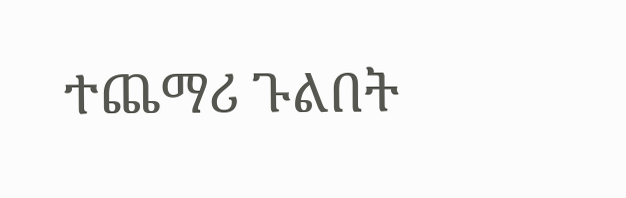ተጨማሪ ጉልበት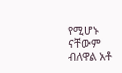የሚሆኑ ናቸውም ብለዋል አቶ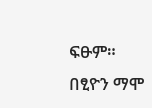ፍፁም።
በፂዮን ማሞ